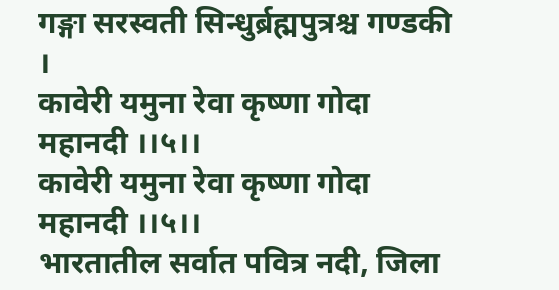गङ्गा सरस्वती सिन्धुर्ब्रह्मपुत्रश्च गण्डकी ।
कावेरी यमुना रेवा कृष्णा गोदा महानदी ।।५।।
कावेरी यमुना रेवा कृष्णा गोदा महानदी ।।५।।
भारतातील सर्वात पवित्र नदी, जिला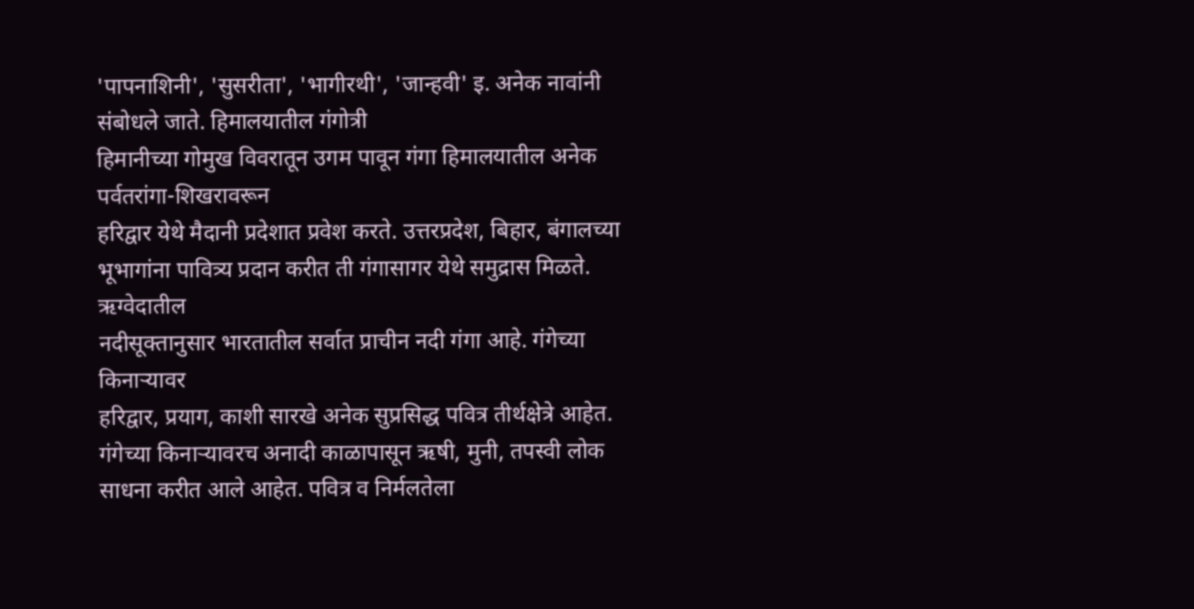'पापनाशिनी', 'सुसरीता', 'भागीरथी', 'जान्हवी' इ. अनेक नावांनी संबोधले जाते. हिमालयातील गंगोत्री
हिमानीच्या गोमुख विवरातून उगम पावून गंगा हिमालयातील अनेक पर्वतरांगा-शिखरावरून
हरिद्वार येथे मैदानी प्रदेशात प्रवेश करते. उत्तरप्रदेश, बिहार, बंगालच्या
भूभागांना पावित्र्य प्रदान करीत ती गंगासागर येथे समुद्रास मिळते. ऋग्वेदातील
नदीसूक्तानुसार भारतातील सर्वात प्राचीन नदी गंगा आहे. गंगेच्या किनाऱ्यावर
हरिद्वार, प्रयाग, काशी सारखे अनेक सुप्रसिद्ध पवित्र तीर्थक्षेत्रे आहेत.
गंगेच्या किनाऱ्यावरच अनादी काळापासून ऋषी, मुनी, तपस्वी लोक साधना करीत आले आहेत. पवित्र व निर्मलतेला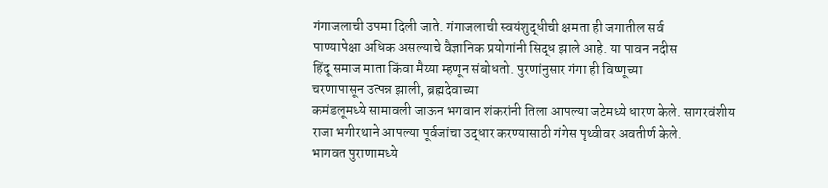गंगाजलाची उपमा दिली जाते. गंगाजलाची स्वयंशुद्धीची क्षमता ही जगातील सर्व
पाण्यापेक्षा अधिक असल्याचे वैज्ञानिक प्रयोगांनी सिद्ध झाले आहे. या पावन नदीस
हिंदू समाज माता किंवा मैय्या म्हणून संबोधतो. पुरणांनुसार गंगा ही विष्णूच्या
चरणापासून उत्पन्न झाली, ब्रह्मदेवाच्या
कमंडलूमध्ये सामावली जाऊन भगवान शंकरांनी तिला आपल्या जटेमध्ये धारण केले. सागरवंशीय
राजा भगीरथाने आपल्या पूर्वजांचा उद्धार करण्यासाठी गंगेस पृथ्वीवर अवतीर्ण केले.
भागवत पुराणामध्ये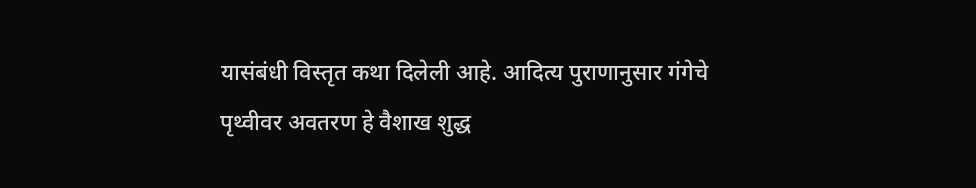यासंबंधी विस्तृत कथा दिलेली आहे. आदित्य पुराणानुसार गंगेचे
पृथ्वीवर अवतरण हे वैशाख शुद्ध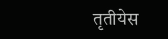तृतीयेस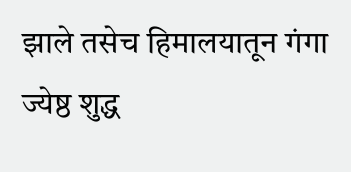झाले तसेच हिमालयातून गंगा ज्येष्ठ शुद्ध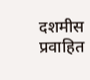दशमीस प्रवाहित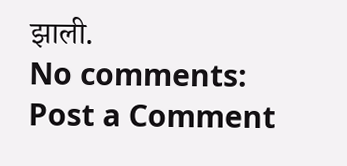झाली.
No comments:
Post a Comment